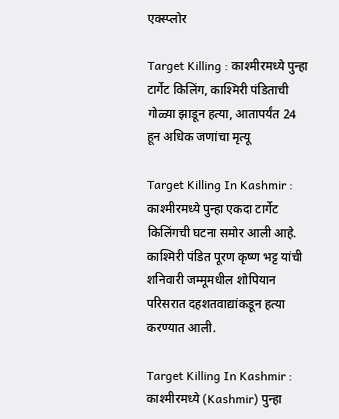एक्स्प्लोर

Target Killing : काश्मीरमध्ये पुन्हा टार्गेट किलिंग, काश्मिरी पंडिताची गोळ्या झाडून हत्या, आतापर्यंत 24 हून अधिक जणांचा मृत्यू

Target Killing In Kashmir : काश्मीरमध्ये पुन्हा एकदा टार्गेट किलिंगची घटना समोर आली आहे. काश्मिरी पंडित पूरण कृष्ण भट्ट यांची शनिवारी जम्मूमधील शोपियान परिसरात दहशतवाद्यांकडून हत्या करण्यात आली.

Target Killing In Kashmir : काश्मीरमध्ये (Kashmir) पुन्हा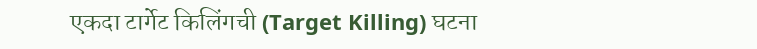एकदा टार्गेट किलिंगची (Target Killing) घटना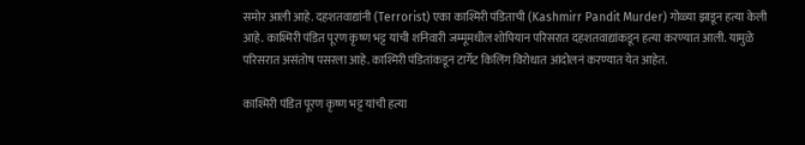समोर आली आहे. दहशतवाद्यांनी (Terrorist) एका काश्मिरी पंडिताची (Kashmirr Pandit Murder) गोळ्या झाडून हत्या केली आहे. काश्मिरी पंडित पूरण कृष्ण भट्ट यांची शनिवारी जम्मूमधील शोपियान परिसरात दहशतवाद्यांकडून हत्या करण्यात आली. यामुळे परिसरात असंतोष पसरला आहे. काश्मिरी पंडितांकडून टार्गेट किलिंग विरोधात आंदोलनं करण्यात येत आहेत.

काश्मिरी पंडित पूरण कृष्ण भट्ट यांची हत्या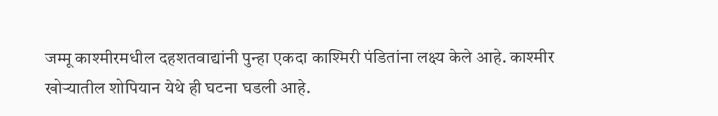जम्मू काश्मीरमधील दहशतवाद्यांनी पुन्हा एकदा काश्मिरी पंडितांना लक्ष्य केले आहे. काश्मीर खोऱ्यातील शोपियान येथे ही घटना घडली आहे.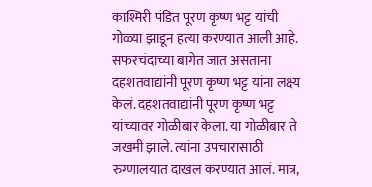काश्मिरी पंडित पूरण कृष्ण भट्ट यांची गोळ्या झाडून हत्या करण्यात आली आहे. सफरचंदाच्या बागेत जात असताना दहशतवाद्यांनी पूरण कृष्ण भट्ट यांना लक्ष्य केलं. दहशतवाद्यांनी पूरण कृष्ण भट्ट यांच्यावर गोळीबार केला. या गोळीबार ते जखमी झाले. त्यांना उपचारासाठी रुग्णालयात दाखल करण्यात आलं. मात्र,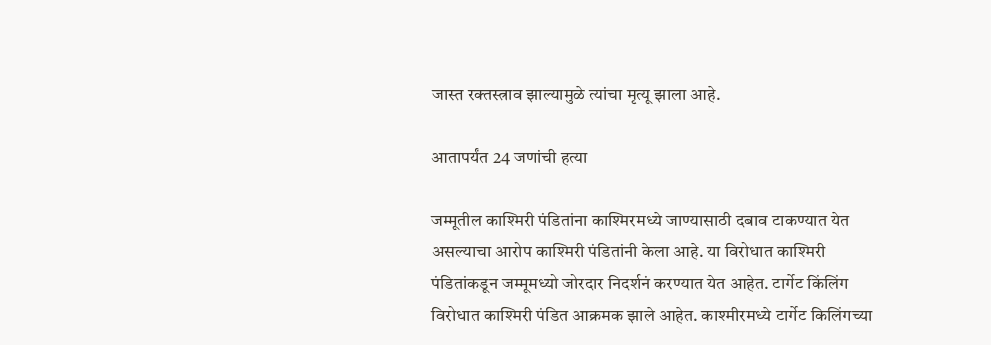जास्त रक्तस्त्राव झाल्यामुळे त्यांचा मृत्यू झाला आहे.

आतापर्यंत 24 जणांची हत्या

जम्मूतील काश्मिरी पंडितांना काश्मिरमध्ये जाण्यासाठी दबाव टाकण्यात येत असल्याचा आरोप काश्मिरी पंडितांनी केला आहे. या विरोधात काश्मिरी पंडितांकडून जम्मूमध्यो जोरदार निदर्शनं करण्यात येत आहेत. टार्गेट किंलिंग विरोधात काश्मिरी पंडित आक्रमक झाले आहेत. काश्मीरमध्ये टार्गेट किलिंगच्या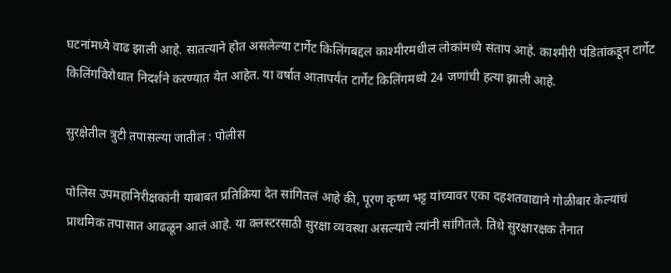घटनांमध्ये वाढ झाली आहे. सातत्याने होत असलेल्या टार्गेट किलिंगबद्दल काश्मीरमधील लोकांमध्ये संताप आहे. काश्मीरी पंडितांकडून टार्गेट किलिंगविरोधात निदर्शने करण्यात येत आहेत. या वर्षात आतापर्यंत टार्गेट किलिंगमध्ये 24 जणांची हत्या झाली आहे.

सुरक्षेतील त्रुटी तपासल्या जातील : पोलीस

पोलिस उपमहानिरीक्षकांनी याबाबत प्रतिक्रिया देत सांगितलं आहे की, पूरण कृष्ण भट्ट यांच्यावर एका दहशतवाद्याने गोळीबार केल्याचं प्राथमिक तपासात आढळून आलं आहे. या क्लस्टरसाठी सुरक्षा व्यवस्था असल्याचे त्यांनी सांगितले. तिथे सुरक्षारक्षक तैनात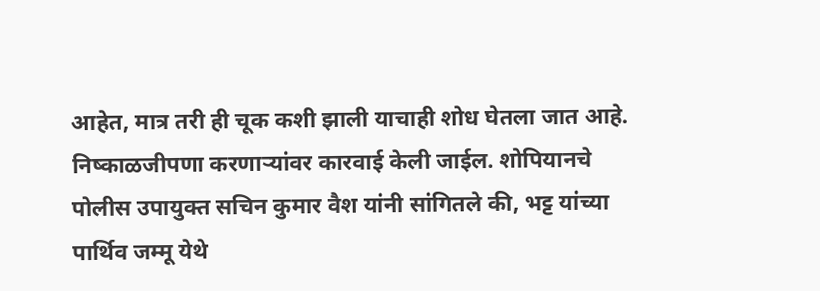आहेत, मात्र तरी ही चूक कशी झाली याचाही शोध घेतला जात आहे. निष्काळजीपणा करणाऱ्यांवर कारवाई केली जाईल. शोपियानचे पोलीस उपायुक्त सचिन कुमार वैश यांनी सांगितले की, भट्ट यांच्या पार्थिव जम्मू येथे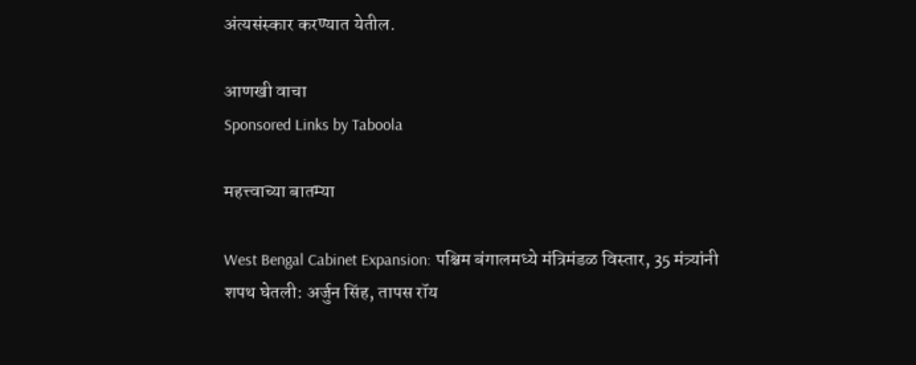अंत्यसंस्कार करण्यात येतील.

आणखी वाचा
Sponsored Links by Taboola

महत्त्वाच्या बातम्या

West Bengal Cabinet Expansion: पश्चिम बंगालमध्ये मंत्रिमंडळ विस्तार, 35 मंत्र्यांनी शपथ घेतली: अर्जुन सिंह, तापस रॉय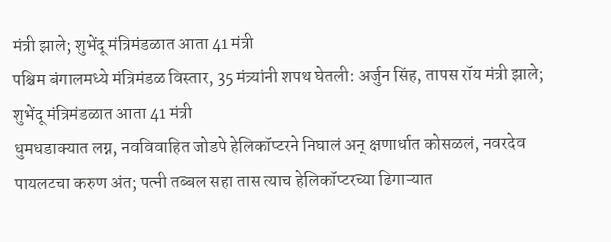मंत्री झाले; शुभेंदू मंत्रिमंडळात आता 41 मंत्री
पश्चिम बंगालमध्ये मंत्रिमंडळ विस्तार, 35 मंत्र्यांनी शपथ घेतली: अर्जुन सिंह, तापस रॉय मंत्री झाले; शुभेंदू मंत्रिमंडळात आता 41 मंत्री
धुमधडाक्यात लग्न, नवविवाहित जोडपे हेलिकॉप्टरने निघालं अन् क्षणार्धात कोसळलं, नवरदेव पायलटचा करुण अंत; पत्नी तब्बल सहा तास त्याच हेलिकॉप्टरच्या ढिगाऱ्यात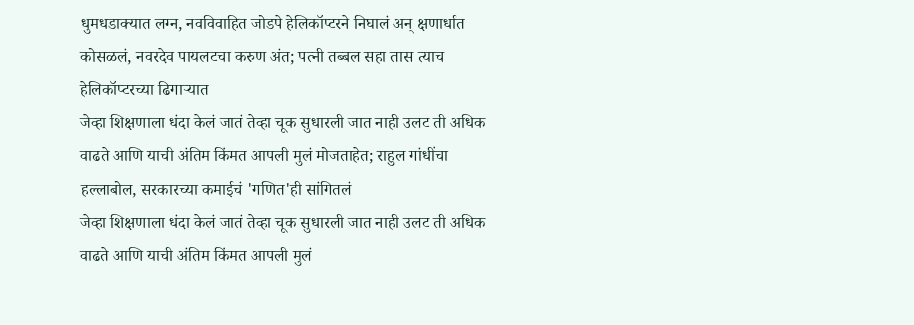धुमधडाक्यात लग्न, नवविवाहित जोडपे हेलिकॉप्टरने निघालं अन् क्षणार्धात कोसळलं, नवरदेव पायलटचा करुण अंत; पत्नी तब्बल सहा तास त्याच हेलिकॉप्टरच्या ढिगाऱ्यात
जेव्हा शिक्षणाला धंदा केलं जातं तेव्हा चूक सुधारली जात नाही उलट ती अधिक वाढते आणि याची अंतिम किंमत आपली मुलं मोजताहेत; राहुल गांधींचा हल्लाबोल, सरकारच्या कमाईचं 'गणित'ही सांगितलं
जेव्हा शिक्षणाला धंदा केलं जातं तेव्हा चूक सुधारली जात नाही उलट ती अधिक वाढते आणि याची अंतिम किंमत आपली मुलं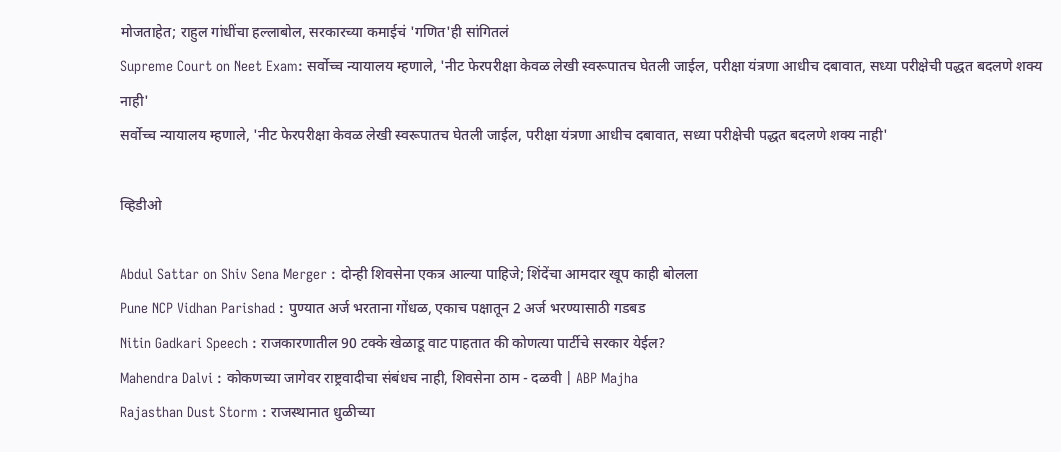मोजताहेत; राहुल गांधींचा हल्लाबोल, सरकारच्या कमाईचं 'गणित'ही सांगितलं
Supreme Court on Neet Exam: सर्वोच्च न्यायालय म्हणाले, 'नीट फेरपरीक्षा केवळ लेखी स्वरूपातच घेतली जाईल, परीक्षा यंत्रणा आधीच दबावात, सध्या परीक्षेची पद्धत बदलणे शक्य नाही'
सर्वोच्च न्यायालय म्हणाले, 'नीट फेरपरीक्षा केवळ लेखी स्वरूपातच घेतली जाईल, परीक्षा यंत्रणा आधीच दबावात, सध्या परीक्षेची पद्धत बदलणे शक्य नाही'

व्हिडीओ

Abdul Sattar on Shiv Sena Merger : दोन्ही शिवसेना एकत्र आल्या पाहिजे; शिंदेंचा आमदार खूप काही बोलला
Pune NCP Vidhan Parishad : पुण्यात अर्ज भरताना गोंधळ, एकाच पक्षातून 2 अर्ज भरण्यासाठी गडबड
Nitin Gadkari Speech : राजकारणातील 90 टक्के खेळाडू वाट पाहतात की कोणत्या पार्टीचे सरकार येईल?
Mahendra Dalvi : कोकणच्या जागेवर राष्ट्रवादीचा संबंधच नाही, शिवसेना ठाम - दळवी | ABP Majha
Rajasthan Dust Storm : राजस्थानात धुळीच्या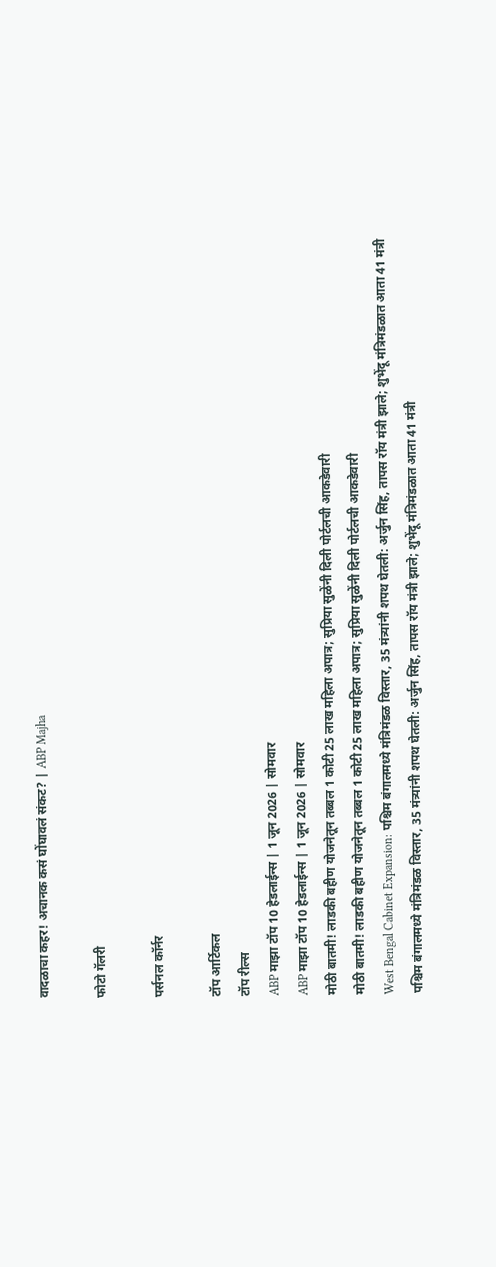वादळाचा कहर! अचानक कसं घोंघावलं संकट? | ABP Majha

फोटो गॅलरी

पर्सनल कॉर्नर

टॉप आर्टिकल
टॉप रील्स
ABP माझा टॉप 10 हेडलाईन्स | 1 जून 2026 | सोमवार
ABP माझा टॉप 10 हेडलाईन्स | 1 जून 2026 | सोमवार
मोठी बातमी! लाडकी बहीण योजनेतून तब्बल 1 कोटी 25 लाख महिला अपात्र; सुप्रिया सुळेंनी दिली पोर्टलची आकडेवारी
मोठी बातमी! लाडकी बहीण योजनेतून तब्बल 1 कोटी 25 लाख महिला अपात्र; सुप्रिया सुळेंनी दिली पोर्टलची आकडेवारी
West Bengal Cabinet Expansion: पश्चिम बंगालमध्ये मंत्रिमंडळ विस्तार, 35 मंत्र्यांनी शपथ घेतली: अर्जुन सिंह, तापस रॉय मंत्री झाले; शुभेंदू मंत्रिमंडळात आता 41 मंत्री
पश्चिम बंगालमध्ये मंत्रिमंडळ विस्तार, 35 मंत्र्यांनी शपथ घेतली: अर्जुन सिंह, तापस रॉय मंत्री झाले; शुभेंदू मंत्रिमंडळात आता 41 मंत्री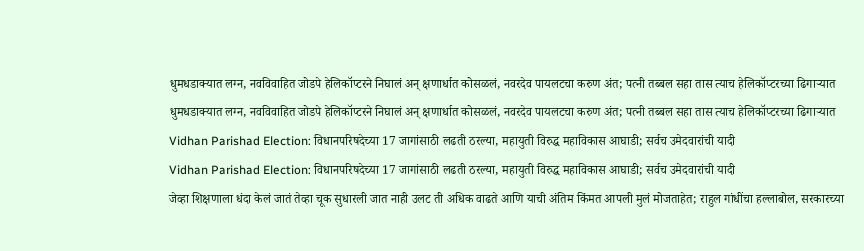धुमधडाक्यात लग्न, नवविवाहित जोडपे हेलिकॉप्टरने निघालं अन् क्षणार्धात कोसळलं, नवरदेव पायलटचा करुण अंत; पत्नी तब्बल सहा तास त्याच हेलिकॉप्टरच्या ढिगाऱ्यात
धुमधडाक्यात लग्न, नवविवाहित जोडपे हेलिकॉप्टरने निघालं अन् क्षणार्धात कोसळलं, नवरदेव पायलटचा करुण अंत; पत्नी तब्बल सहा तास त्याच हेलिकॉप्टरच्या ढिगाऱ्यात
Vidhan Parishad Election: विधानपरिषदेच्या 17 जागांसाठी लढती ठरल्या, महायुती विरुद्ध महाविकास आघाडी; सर्वच उमेदवारांची यादी
Vidhan Parishad Election: विधानपरिषदेच्या 17 जागांसाठी लढती ठरल्या, महायुती विरुद्ध महाविकास आघाडी; सर्वच उमेदवारांची यादी
जेव्हा शिक्षणाला धंदा केलं जातं तेव्हा चूक सुधारली जात नाही उलट ती अधिक वाढते आणि याची अंतिम किंमत आपली मुलं मोजताहेत; राहुल गांधींचा हल्लाबोल, सरकारच्या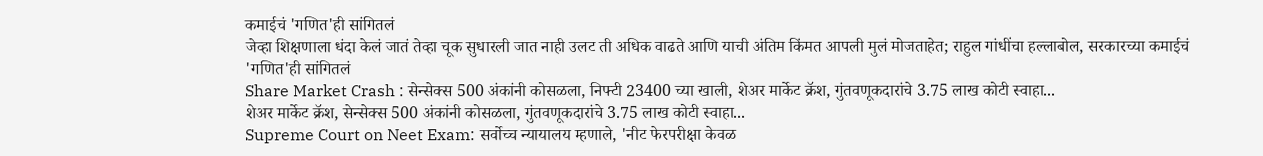कमाईचं 'गणित'ही सांगितलं
जेव्हा शिक्षणाला धंदा केलं जातं तेव्हा चूक सुधारली जात नाही उलट ती अधिक वाढते आणि याची अंतिम किंमत आपली मुलं मोजताहेत; राहुल गांधींचा हल्लाबोल, सरकारच्या कमाईचं 'गणित'ही सांगितलं
Share Market Crash : सेन्सेक्स 500 अंकांनी कोसळला, निफ्टी 23400 च्या खाली, शेअर मार्केट क्रॅश, गुंतवणूकदारांचे 3.75 लाख कोटी स्वाहा...
शेअर मार्केट क्रॅश, सेन्सेक्स 500 अंकांनी कोसळला, गुंतवणूकदारांचे 3.75 लाख कोटी स्वाहा...
Supreme Court on Neet Exam: सर्वोच्च न्यायालय म्हणाले, 'नीट फेरपरीक्षा केवळ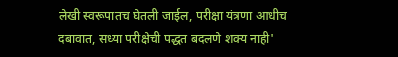लेखी स्वरूपातच घेतली जाईल, परीक्षा यंत्रणा आधीच दबावात, सध्या परीक्षेची पद्धत बदलणे शक्य नाही'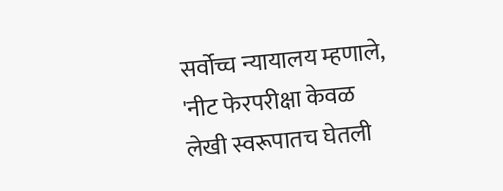सर्वोच्च न्यायालय म्हणाले, 'नीट फेरपरीक्षा केवळ लेखी स्वरूपातच घेतली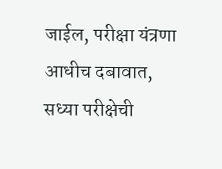जाईल, परीक्षा यंत्रणा आधीच दबावात, सध्या परीक्षेची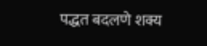पद्धत बदलणे शक्य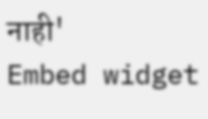नाही'
Embed widget